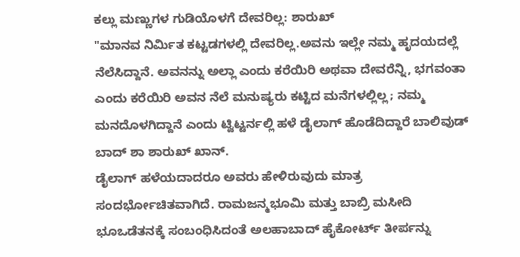ಕಲ್ಲು ಮಣ್ಣುಗಳ ಗುಡಿಯೊಳಗೆ ದೇವರಿಲ್ಲ: ಶಾರುಖ್
"ಮಾನವ ನಿರ್ಮಿತ ಕಟ್ಟಡಗಳಲ್ಲಿ ದೇವರಿಲ್ಲ.ಅವನು ಇಲ್ಲೇ ನಮ್ಮ ಹೃದಯದಲ್ಲೆ ನೆಲೆಸಿದ್ದಾನೆ. ಅವನನ್ನು ಅಲ್ಲಾ ಎಂದು ಕರೆಯಿರಿ ಅಥವಾ ದೇವರೆನ್ನಿ, ಭಗವಂತಾ ಎಂದು ಕರೆಯಿರಿ ಅವನ ನೆಲೆ ಮನುಷ್ಯರು ಕಟ್ಟಿದ ಮನೆಗಳಲ್ಲಿಲ್ಲ; ನಮ್ಮ ಮನದೊಳಗಿದ್ದಾನೆ ಎಂದು ಟ್ವಿಟ್ಟರ್ನಲ್ಲಿ ಹಳೆ ಡೈಲಾಗ್ ಹೊಡೆದಿದ್ದಾರೆ ಬಾಲಿವುಡ್ ಬಾದ್ ಶಾ ಶಾರುಖ್ ಖಾನ್.
ಡೈಲಾಗ್ ಹಳೆಯದಾದರೂ ಅವರು ಹೇಳಿರುವುದು ಮಾತ್ರ ಸಂದರ್ಭೋಚಿತವಾಗಿದೆ. ರಾಮಜನ್ಮಭೂಮಿ ಮತ್ತು ಬಾಬ್ರಿ ಮಸೀದಿ ಭೂಒಡೆತನಕ್ಕೆ ಸಂಬಂಧಿಸಿದಂತೆ ಅಲಹಾಬಾದ್ ಹೈಕೋರ್ಟ್ ತೀರ್ಪನ್ನು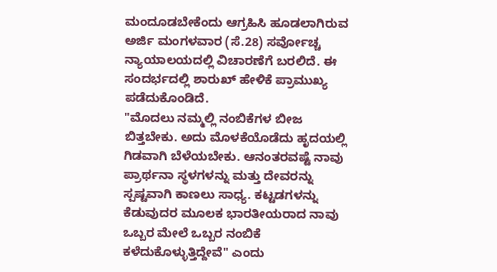ಮಂದೂಡಬೇಕೆಂದು ಆಗ್ರಹಿಸಿ ಹೂಡಲಾಗಿರುವ ಅರ್ಜಿ ಮಂಗಳವಾರ (ಸೆ.28) ಸರ್ವೋಚ್ಚ ನ್ಯಾಯಾಲಯದಲ್ಲಿ ವಿಚಾರಣೆಗೆ ಬರಲಿದೆ. ಈ ಸಂದರ್ಭದಲ್ಲಿ ಶಾರುಖ್ ಹೇಳಿಕೆ ಪ್ರಾಮುಖ್ಯ ಪಡೆದುಕೊಂಡಿದೆ.
"ಮೊದಲು ನಮ್ಮಲ್ಲಿ ನಂಬಿಕೆಗಳ ಬೀಜ ಬಿತ್ತಬೇಕು. ಅದು ಮೊಳಕೆಯೊಡೆದು ಹೃದಯಲ್ಲಿ ಗಿಡವಾಗಿ ಬೆಳೆಯಬೇಕು. ಆನಂತರವಷ್ಟೆ ನಾವು ಪ್ರಾರ್ಥನಾ ಸ್ಥಳಗಳನ್ನು ಮತ್ತು ದೇವರನ್ನು ಸ್ಪಷ್ಟವಾಗಿ ಕಾಣಲು ಸಾಧ್ಯ. ಕಟ್ಟಡಗಳನ್ನು ಕೆಡುವುದರ ಮೂಲಕ ಭಾರತೀಯರಾದ ನಾವು ಒಬ್ಬರ ಮೇಲೆ ಒಬ್ಬರ ನಂಬಿಕೆ ಕಳೆದುಕೊಳ್ಳುತ್ತಿದ್ದೇವೆ" ಎಂದು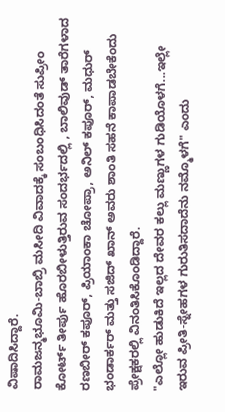ವಿಷಾದಿಸಿದ್ದಾರೆ.
ರಾಮಜನ್ಮಭೂಮಿ-ಬಾಬ್ರಿ ಮಸೀದಿ ವಿವಾದಕ್ಕೆ ಸಂಬಂಧಿಸಿದಂತೆ ಸುಪ್ರೀಂ ಕೋರ್ಟ್ ತೀರ್ಪು ಹೊರಬೀಳುತ್ತಿರುವ ಸಂದರ್ಭದಲ್ಲಿ , ಬಾಲಿವುಡ್ ತಾರೆಗಳಾದ ರಣಬೀರ್ ಕಪೂರ್, ಪ್ರಿಯಾಂಕಾ ಚೋಪ್ರಾ, ಅನಿಲ್ ಕಪೂರ್, ಮಧುರ್ ಭಂಡಾರ್ಕರ್ ಮತ್ತು ಸಜಿದ್ ಖಾನ್ ಅವರು ಶಾಂತಿ ಸಹನೆ ಕಾಪಾಡಬೇಕೆಂದು ಪ್ರೇಕ್ಷಕರಲ್ಲಿ ವಿನಂತಿಸಿಕೊಂಡಿದ್ದಾರೆ.
"ಎಲ್ಲೋ ಹುಡುಕಿದೆ ಇಲ್ಲದ ದೇವರ ಕಲ್ಲು ಮಣ್ಣುಗಳ ಗುಡಿಯೊಳಗೆ...ಇಲ್ಲೇ ಇರುವ ಪ್ರೀತಿ-ಸ್ನೇಹಗಳ ಗುರುತಿಸದಾದೆನು ನಮ್ಮೊಳಗೆ" ಎಂದು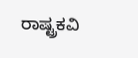ರಾಷ್ಟ್ರಕವಿ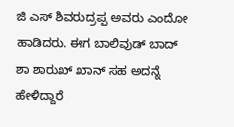ಜಿ ಎಸ್ ಶಿವರುದ್ರಪ್ಪ ಅವರು ಎಂದೋ ಹಾಡಿದರು. ಈಗ ಬಾಲಿವುಡ್ ಬಾದ್ ಶಾ ಶಾರುಖ್ ಖಾನ್ ಸಹ ಅದನ್ನೆ ಹೇಳಿದ್ದಾರೆ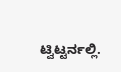ಟ್ವಿಟ್ಟರ್ನಲ್ಲಿ.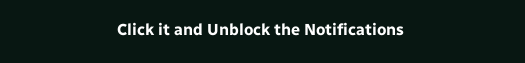Click it and Unblock the Notifications